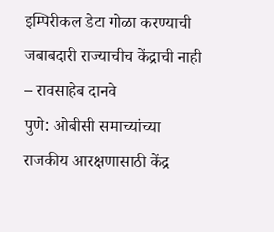इम्पिरीकल डेटा गोळा करण्याची जबाबदारी राज्याचीच केंद्राची नाही – रावसाहेब दानवे
पुणे: ओबीसी समाच्यांच्या राजकीय आरक्षणासाठी केंद्र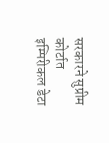सरकारने सुप्रीम कोर्टात इम्पिरीकल डेटा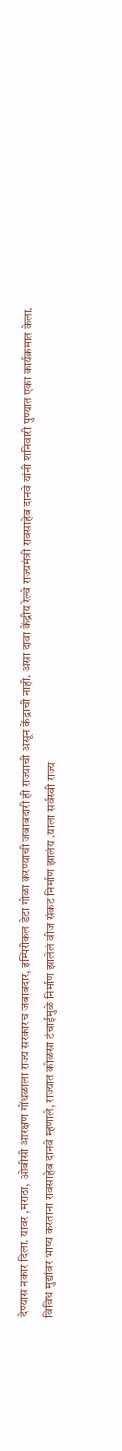देण्यास नकार दिला. यावर ,मराठा, ओबीसी आरक्षण गोंधळाला राज्य सरकारच जबाबदार, इम्पिरीकल डेटा गोळा करण्याची जबाबदारी ही राज्याची असून केंद्राची नाही. असा दावा केंद्रीय रेल्वे राज्यमंत्री रावसाहेब दानवे यांनी शनिवारी पुण्यात एका कार्यक्रमात केला.
विविध मुद्यांवर भाष्य करताना रावसाहेब दानवे म्हणाले, राज्यात कोळसा टंचाईमुळे निर्माण झालेलं वीज संकट निर्माण झालंय .याला सर्वस्वी राज्य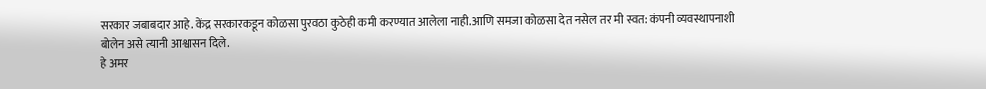सरकार जबाबदार आहे. केंद्र सरकारकडून कोळसा पुरवठा कुठेही कमी करण्यात आलेला नाही.आणि समजा कोळसा देत नसेल तर मी स्वत: कंपनी व्यवस्थापनाशी बोलेन असे त्यानी आश्वासन दिले.
हे अमर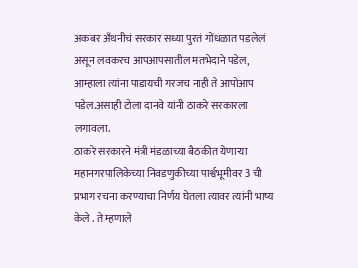अकबर अँथनीचं सरकार सध्या पुरतं गोंधळात पडलेलं असून लवकरच आपआपसातील मतभेदाने पडेल, आम्हाला त्यांना पाडायची गरजच नाही ते आपोआप पडेल.असाही टोला दानवे यांनी ठाकरे सरकारला लगावला.
ठाकरे सरकारने मंत्री मंडळाच्या बैठकीत येणाऱ्या महानगरपालिकेच्या निवडणुकीच्या पार्श्वभूमीवर 3 ची प्रभाग रचना करण्याचा निर्णय घेतला त्यावर त्यांनी भाष्य केले . ते म्हणाले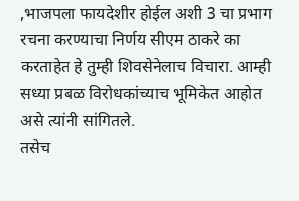,भाजपला फायदेशीर होईल अशी 3 चा प्रभाग रचना करण्याचा निर्णय सीएम ठाकरे का करताहेत हे तुम्ही शिवसेनेलाच विचारा. आम्ही सध्या प्रबळ विरोधकांच्याच भूमिकेत आहोत असे त्यांनी सांगितले.
तसेच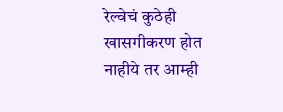रेल्वेचं कुठेही खासगीकरण होत नाहीये तर आम्ही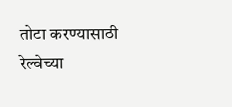तोटा करण्यासाठी रेल्वेच्या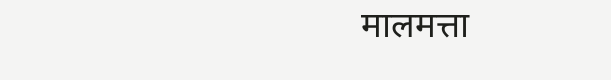मालमत्ता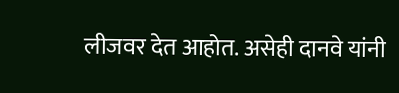लीजवर देत आहोत. असेही दानवे यांनी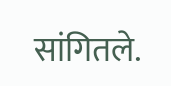सांगितले.